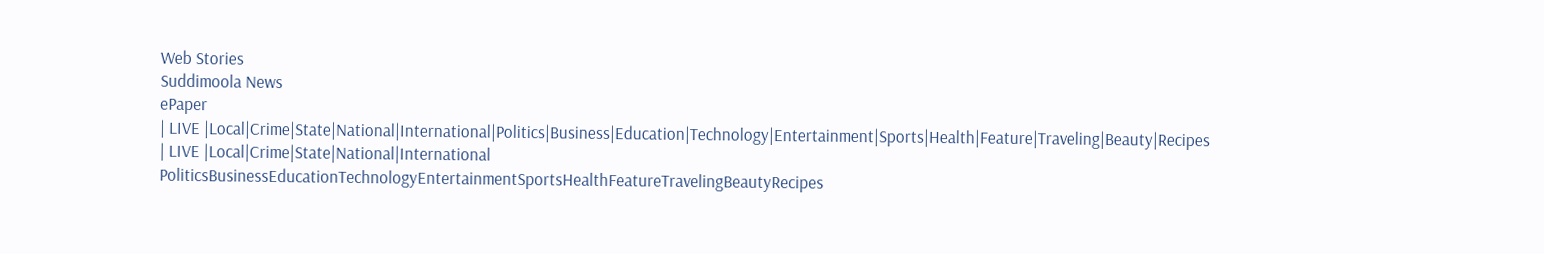Web Stories
Suddimoola News
ePaper
| LIVE |Local|Crime|State|National|International|Politics|Business|Education|Technology|Entertainment|Sports|Health|Feature|Traveling|Beauty|Recipes
| LIVE |Local|Crime|State|National|International
PoliticsBusinessEducationTechnologyEntertainmentSportsHealthFeatureTravelingBeautyRecipes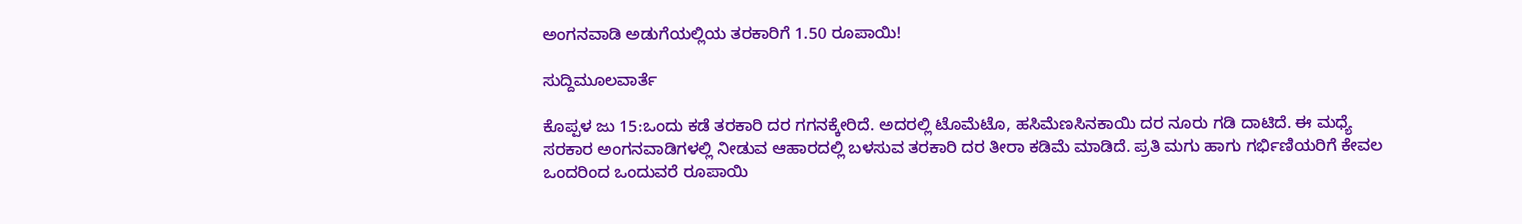ಅಂಗನವಾಡಿ ಅಡುಗೆಯಲ್ಲಿಯ ತರಕಾರಿಗೆ 1.50 ರೂಪಾಯಿ!

ಸುದ್ದಿಮೂಲವಾರ್ತೆ

ಕೊಪ್ಪಳ ಜು 15:ಒಂದು ಕಡೆ ತರಕಾರಿ ದರ ಗಗನಕ್ಕೇರಿದೆ. ಅದರಲ್ಲಿ ಟೊಮೆಟೊ, ಹಸಿಮೆಣಸಿನಕಾಯಿ ದರ ನೂರು ಗಡಿ ದಾಟಿದೆ. ಈ ಮಧ್ಯೆ ಸರಕಾರ ಅಂಗನವಾಡಿಗಳಲ್ಲಿ ನೀಡುವ ಆಹಾರದಲ್ಲಿ ಬಳಸುವ ತರಕಾರಿ ದರ ತೀರಾ ಕಡಿಮೆ ಮಾಡಿದೆ. ಪ್ರತಿ ಮಗು ಹಾಗು ಗರ್ಭಿಣಿಯರಿಗೆ ಕೇವಲ ಒಂದರಿಂದ ಒಂದುವರೆ ರೂಪಾಯಿ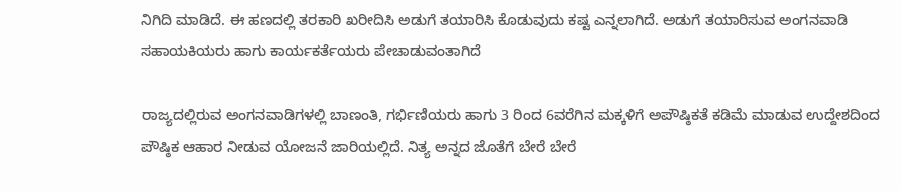ನಿಗಿದಿ ಮಾಡಿದೆ. ಈ ಹಣದಲ್ಲಿ ತರಕಾರಿ ಖರೀದಿಸಿ ಅಡುಗೆ ತಯಾರಿಸಿ ಕೊಡುವುದು ಕಷ್ಟ ಎನ್ನಲಾಗಿದೆ. ಅಡುಗೆ ತಯಾರಿಸುವ ಅಂಗನವಾಡಿ ಸಹಾಯಕಿಯರು ಹಾಗು ಕಾರ್ಯಕರ್ತೆಯರು ಪೇಚಾಡುವಂತಾಗಿದೆ

ರಾಜ್ಯದಲ್ಲಿರುವ ಅಂಗನವಾಡಿಗಳಲ್ಲಿ ಬಾಣಂತಿ, ಗರ್ಭಿಣಿಯರು ಹಾಗು 3 ರಿಂದ 6ವರೆಗಿನ ಮಕ್ಕಳಿಗೆ ಅಪೌಷ್ಠಿಕತೆ ಕಡಿಮೆ ಮಾಡುವ ಉದ್ದೇಶದಿಂದ ಪೌಷ್ಠಿಕ ಆಹಾರ ನೀಡುವ ಯೋಜನೆ ಜಾರಿಯಲ್ಲಿದೆ. ನಿತ್ಯ ಅನ್ನದ ಜೊತೆಗೆ ಬೇರೆ ಬೇರೆ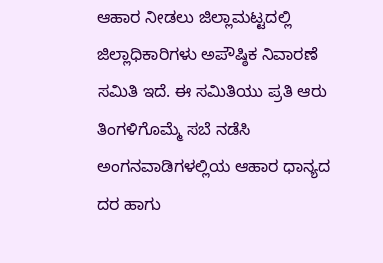ಆಹಾರ ನೀಡಲು ಜಿಲ್ಲಾಮಟ್ಟದಲ್ಲಿ ಜಿಲ್ಲಾಧಿಕಾರಿಗಳು ಅಪೌಷ್ಠಿಕ ನಿವಾರಣೆ ಸಮಿತಿ ಇದೆ. ಈ ಸಮಿತಿಯು ಪ್ರತಿ ಆರು ತಿಂಗಳಿಗೊಮ್ಮೆ ಸಬೆ ನಡೆಸಿ ಅಂಗನವಾಡಿಗಳಲ್ಲಿಯ ಆಹಾರ ಧಾನ್ಯದ ದರ ಹಾಗು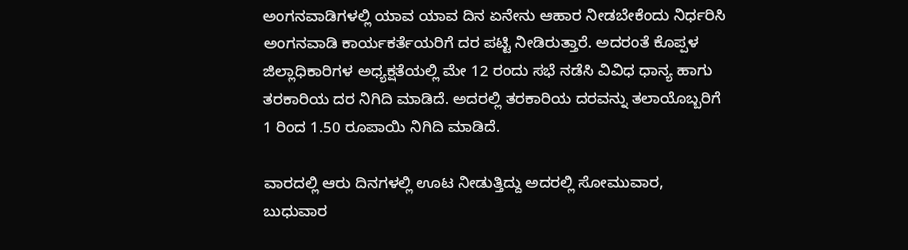ಅಂಗನವಾಡಿಗಳಲ್ಲಿ ಯಾವ ಯಾವ ದಿನ ಏನೇನು ಆಹಾರ ನೀಡಬೇಕೆಂದು ನಿರ್ಧರಿಸಿ ಅಂಗನವಾಡಿ ಕಾರ್ಯಕರ್ತೆಯರಿಗೆ ದರ ಪಟ್ಟಿ ನೀಡಿರುತ್ತಾರೆ. ಅದರಂತೆ ಕೊಪ್ಪಳ ಜಿಲ್ಲಾಧಿಕಾರಿಗಳ ಅಧ್ಯಕ್ಷತೆಯಲ್ಲಿ ಮೇ 12 ರಂದು ಸಭೆ ನಡೆಸಿ ವಿವಿಧ ಧಾನ್ಯ ಹಾಗು ತರಕಾರಿಯ ದರ ನಿಗಿದಿ ಮಾಡಿದೆ. ಅದರಲ್ಲಿ ತರಕಾರಿಯ ದರವನ್ನು ತಲಾಯೊಬ್ಬರಿಗೆ 1 ರಿಂದ 1.50 ರೂಪಾಯಿ ನಿಗಿದಿ ಮಾಡಿದೆ.

ವಾರದಲ್ಲಿ ಆರು ದಿನಗಳಲ್ಲಿ ಊಟ ನೀಡುತ್ತಿದ್ದು ಅದರಲ್ಲಿ ಸೋಮುವಾರ, ಬುಧುವಾರ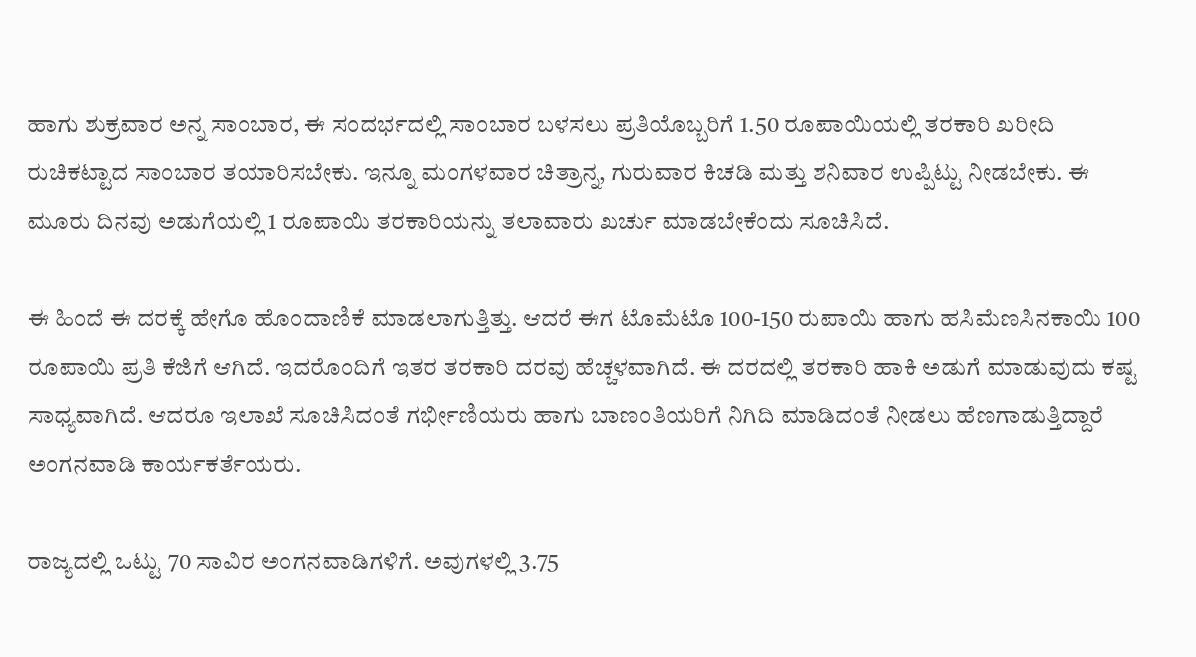ಹಾಗು ಶುಕ್ರವಾರ ಅನ್ನ ಸಾಂಬಾರ, ಈ ಸಂದರ್ಭದಲ್ಲಿ ಸಾಂಬಾರ ಬಳಸಲು ಪ್ರತಿಯೊಬ್ಬರಿಗೆ 1.50 ರೂಪಾಯಿಯಲ್ಲಿ ತರಕಾರಿ ಖರೀದಿ ರುಚಿಕಟ್ಟಾದ ಸಾಂಬಾರ ತಯಾರಿಸಬೇಕು. ಇನ್ನೂ ಮಂಗಳವಾರ ಚಿತ್ರಾನ್ನ, ಗುರುವಾರ ಕಿಚಡಿ ಮತ್ತು ಶನಿವಾರ ಉಪ್ಪಿಟ್ಟು ನೀಡಬೇಕು. ಈ ಮೂರು ದಿನವು ಅಡುಗೆಯಲ್ಲಿ 1 ರೂಪಾಯಿ ತರಕಾರಿಯನ್ನು ತಲಾವಾರು ಖರ್ಚು ಮಾಡಬೇಕೆಂದು ಸೂಚಿಸಿದೆ.

ಈ ಹಿಂದೆ ಈ ದರಕ್ಕೆ ಹೇಗೊ ಹೊಂದಾಣಿಕೆ ಮಾಡಲಾಗುತ್ತಿತ್ತು. ಆದರೆ ಈಗ ಟೊಮೆಟೊ 100-150 ರುಪಾಯಿ ಹಾಗು ಹಸಿಮೆಣಸಿನಕಾಯಿ 100 ರೂಪಾಯಿ ಪ್ರತಿ ಕೆಜಿಗೆ ಆಗಿದೆ. ಇದರೊಂದಿಗೆ ಇತರ ತರಕಾರಿ ದರವು ಹೆಚ್ಚಳವಾಗಿದೆ. ಈ ದರದಲ್ಲಿ ತರಕಾರಿ ಹಾಕಿ ಅಡುಗೆ ಮಾಡುವುದು ಕಷ್ಟ ಸಾಧ್ಯವಾಗಿದೆ. ಆದರೂ ಇಲಾಖೆ ಸೂಚಿಸಿದಂತೆ ಗರ್ಭೀಣಿಯರು ಹಾಗು ಬಾಣಂತಿಯರಿಗೆ ನಿಗಿದಿ ಮಾಡಿದಂತೆ ನೀಡಲು ಹೆಣಗಾಡುತ್ತಿದ್ದಾರೆ ಅಂಗನವಾಡಿ ಕಾರ್ಯಕರ್ತೆಯರು.

ರಾಜ್ಯದಲ್ಲಿ ಒಟ್ಟು 70 ಸಾವಿರ ಅಂಗನವಾಡಿಗಳಿಗೆ. ಅವುಗಳಲ್ಲಿ 3.75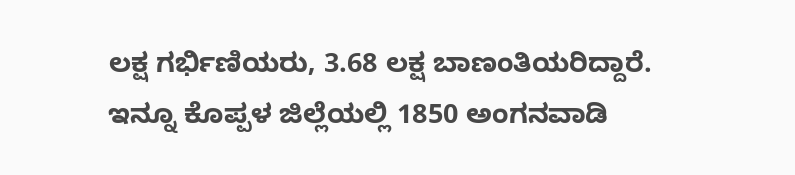ಲಕ್ಷ ಗರ್ಭಿಣಿಯರು, 3.68 ಲಕ್ಷ ಬಾಣಂತಿಯರಿದ್ದಾರೆ. ಇನ್ನೂ ಕೊಪ್ಪಳ ಜಿಲ್ಲೆಯಲ್ಲಿ 1850 ಅಂಗನವಾಡಿ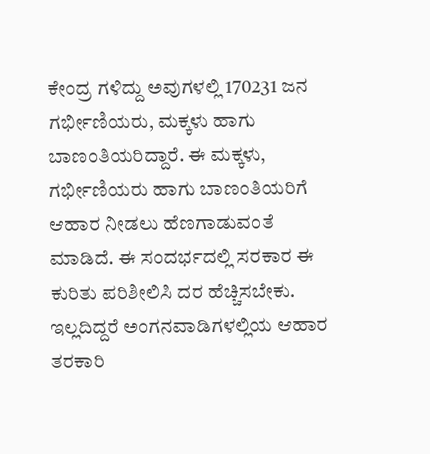ಕೇಂದ್ರ ಗಳಿದ್ದು ಅವುಗಳಲ್ಲಿ 170231 ಜನ ಗರ್ಭೀಣಿಯರು, ಮಕ್ಕಳು ಹಾಗು ಬಾಣಂತಿಯರಿದ್ದಾರೆ. ಈ ಮಕ್ಕಳು, ಗರ್ಭೀಣಿಯರು ಹಾಗು ಬಾಣಂತಿಯರಿಗೆ ಆಹಾರ ನೀಡಲು ಹೆಣಗಾಡುವಂತೆ ಮಾಡಿದೆ. ಈ ಸಂದರ್ಭದಲ್ಲಿ ಸರಕಾರ ಈ ಕುರಿತು ಪರಿಶೀಲಿಸಿ ದರ ಹೆಚ್ಚಿಸಬೇಕು. ಇಲ್ಲದಿದ್ದರೆ ಅಂಗನವಾಡಿಗಳಲ್ಲಿಯ ಆಹಾರ ತರಕಾರಿ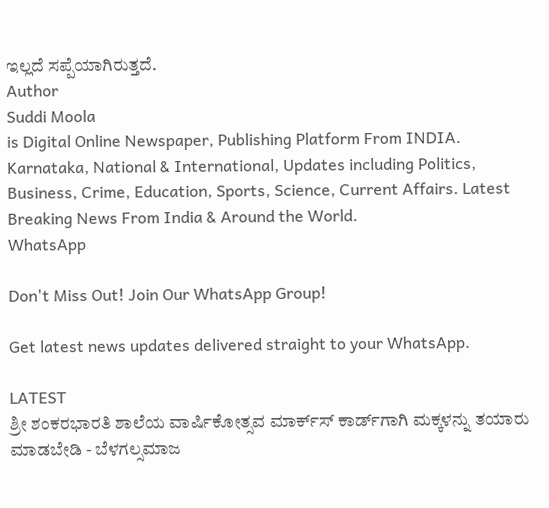ಇಲ್ಲದೆ ಸಪ್ಪೆಯಾಗಿರುತ್ತದೆ.
Author
Suddi Moola
is Digital Online Newspaper, Publishing Platform From INDIA. Karnataka, National & International, Updates including Politics, Business, Crime, Education, Sports, Science, Current Affairs. Latest Breaking News From India & Around the World.
WhatsApp

Don't Miss Out! Join Our WhatsApp Group!

Get latest news updates delivered straight to your WhatsApp.

LATEST
ಶ್ರೀ ಶಂಕರಭಾರತಿ ಶಾಲೆಯ ವಾರ್ಷಿಕೋತ್ಸವ ಮಾರ್ಕ್‌ಸ್‌ ಕಾರ್ಡ್‌ಗಾಗಿ ಮಕ್ಕಳನ್ನು ತಯಾರು ಮಾಡಬೇಡಿ - ಬೆಳಗಲ್ಸಮಾಜ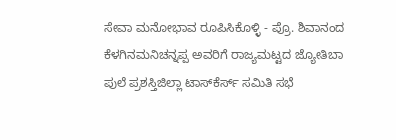ಸೇವಾ ಮನೋಭಾವ ರೂಪಿಸಿಕೊಳ್ಳಿ - ಪ್ರೊ. ಶಿವಾನಂದ ಕೆಳಗಿನಮನಿಚನ್ನಪ್ಪ ಅವರಿಗೆ ರಾಜ್ಯಮಟ್ಟದ ಜ್ಯೋತಿಬಾ ಪುಲೆ ಪ್ರಶಸ್ತಿಜಿಲ್ಲಾ ಟಾಸ್‌‌ಕೆರ್ಸ್ ಸಮಿತಿ ಸಭೆ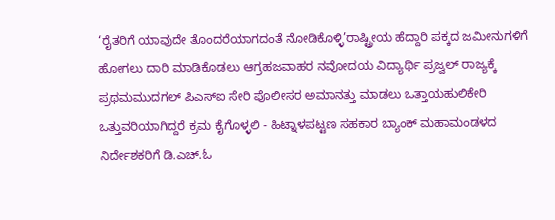‘ರೈತರಿಗೆ ಯಾವುದೇ ತೊಂದರೆಯಾಗದಂತೆ ನೋಡಿಕೊಳ್ಳಿ’ರಾಷ್ಟ್ರೀಯ ಹೆದ್ದಾರಿ ಪಕ್ಕದ ಜಮೀನುಗಳಿಗೆ ಹೋಗಲು ದಾರಿ ಮಾಡಿಕೊಡಲು ಆಗ್ರಹಜವಾಹರ ನವೋದಯ ವಿದ್ಯಾರ್ಥಿ ಪ್ರಜ್ವಲ್ ರಾಜ್ಯಕ್ಕೆ ಪ್ರಥಮಮುದಗಲ್ ಪಿಎಸ್‌ಐ ಸೇರಿ ಪೊಲೀಸರ ಅಮಾನತ್ತು ಮಾಡಲು ಒತ್ತಾಯಹುಲಿಕೇರಿ ಒತ್ತುವರಿಯಾಗಿದ್ದರೆ ಕ್ರಮ ಕೈಗೊಳ್ಳಲಿ - ಹಿಟ್ನಾಳಪಟ್ಟಣ ಸಹಕಾರ ಬ್ಯಾಂಕ್ ಮಹಾಮಂಡಳದ ನಿರ್ದೇಶಕರಿಗೆ ಡಿ.ಎಚ್.ಓ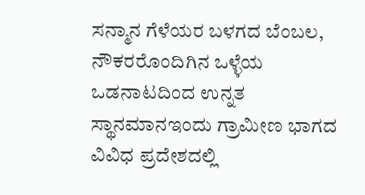ಸನ್ಮಾನ ಗೆಳೆಯರ ಬಳಗದ ಬೆಂಬಲ, ನೌಕರರೊಂದಿಗಿನ ಒಳ್ಳೆಯ ಒಡನಾಟದಿಂದ ಉನ್ನತ ಸ್ಥಾನಮಾನಇಂದು ಗ್ರಾಮೀಣ ಭಾಗದ ವಿವಿಧ ಪ್ರದೇಶದಲ್ಲಿ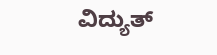ವಿದ್ಯುತ್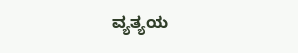ವ್ಯತ್ಯಯ